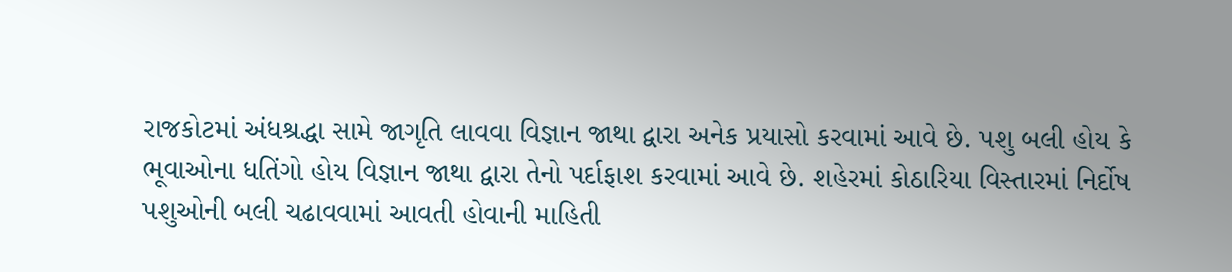રાજકોટમાં અંધશ્રદ્ધા સામે જાગૃતિ લાવવા વિજ્ઞાન જાથા દ્વારા અનેક પ્રયાસો કરવામાં આવે છે. પશુ બલી હોય કે ભૂવાઓના ધતિંગો હોય વિજ્ઞાન જાથા દ્વારા તેનો પર્દાફાશ કરવામાં આવે છે. શહેરમાં કોઠારિયા વિસ્તારમાં નિર્દોષ પશુઓની બલી ચઢાવવામાં આવતી હોવાની માહિતી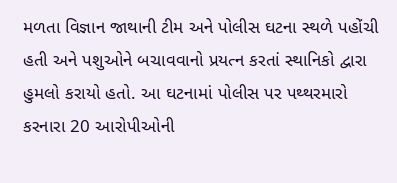મળતા વિજ્ઞાન જાથાની ટીમ અને પોલીસ ઘટના સ્થળે પહોંચી હતી અને પશુઓને બચાવવાનો પ્રયત્ન કરતાં સ્થાનિકો દ્વારા હુમલો કરાયો હતો. આ ઘટનામાં પોલીસ પર પથ્થરમારો કરનારા 20 આરોપીઓની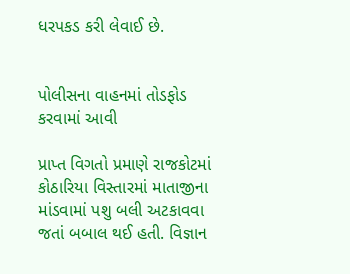ધરપકડ કરી લેવાઈ છે.


પોલીસના વાહનમાં તોડફોડ કરવામાં આવી

પ્રાપ્ત વિગતો પ્રમાણે રાજકોટમાં કોઠારિયા વિસ્તારમાં માતાજીના માંડવામાં પશુ બલી અટકાવવા જતાં બબાલ થઈ હતી. વિજ્ઞાન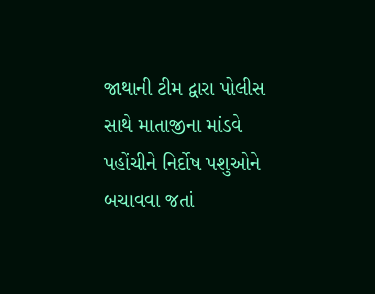જાથાની ટીમ દ્વારા પોલીસ સાથે માતાજીના માંડવે પહોંચીને નિર્દોષ પશુઓને બચાવવા જતાં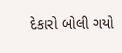દેકારો બોલી ગયો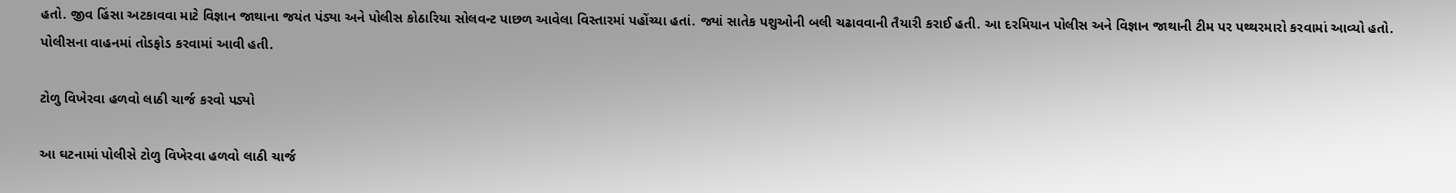હતો. જીવ હિંસા અટકાવવા માટે વિજ્ઞાન જાથાના જયંત પંડ્યા અને પોલીસ કોઠારિયા સોલવન્ટ પાછળ આવેલા વિસ્તારમાં પહોંચ્યા હતાં. જ્યાં સાતેક પશુઓની બલી ચઢાવવાની તૈયારી કરાઈ હતી. આ દરમિયાન પોલીસ અને વિજ્ઞાન જાથાની ટીમ પર પથ્થરમારો કરવામાં આવ્યો હતો. પોલીસના વાહનમાં તોડફોડ કરવામાં આવી હતી.

ટોળુ વિખેરવા હળવો લાઠી ચાર્જ કરવો પડ્યો

આ ઘટનામાં પોલીસે ટોળુ વિખેરવા હળવો લાઠી ચાર્જ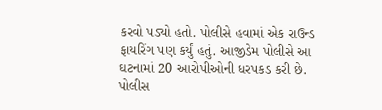કરવો પડ્યો હતો. પોલીસે હવામાં એક રાઉન્ડ ફાયરિંગ પણ કર્યું હતું. આજીડેમ પોલીસે આ ઘટનામાં 20 આરોપીઓની ધરપકડ કરી છે. પોલીસ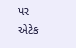પર એટેક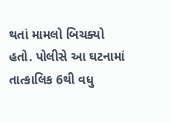થતાં મામલો બિચક્યો હતો. પોલીસે આ ઘટનામાં તાત્કાલિક 6થી વધુ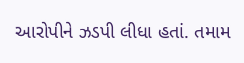આરોપીને ઝડપી લીધા હતાં. તમામ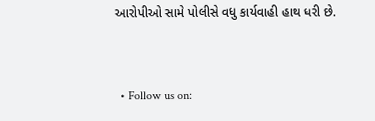આરોપીઓ સામે પોલીસે વધુ કાર્યવાહી હાથ ધરી છે.


  • Follow us on: